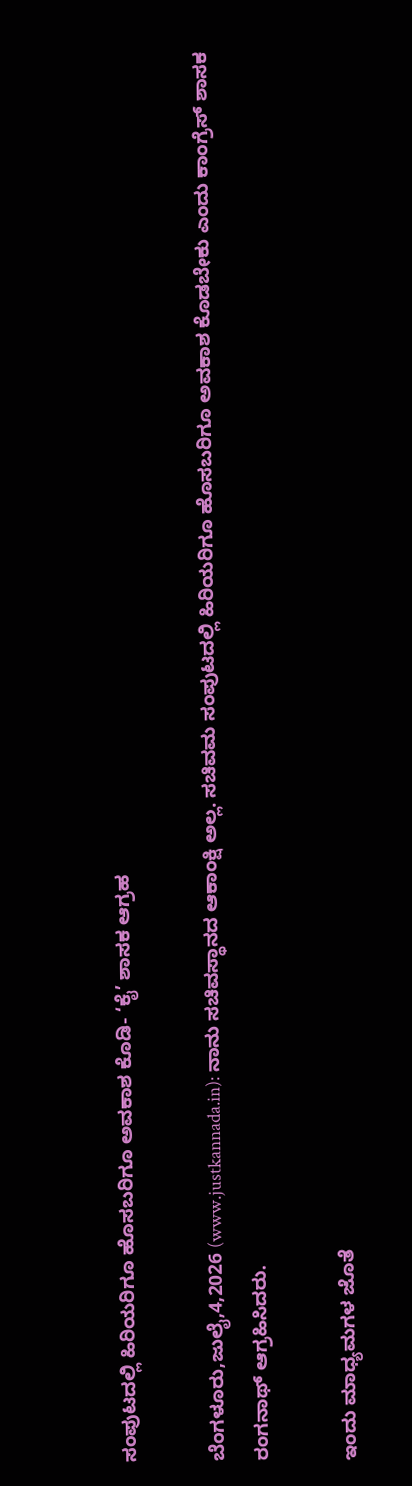ಸಂಪುಟದಲ್ಲಿ ಹಿರಿಯರಿಗೂ ಹೊಸಬರಿಗೂ ಅವಕಾಶ ಕೊಡಿ- ‘ಕೈ’ ಶಾಸಕ ಆಗ್ರಹ

ಬೆಂಗಳೂರು,ಜುಲೈ,4,2026 (www.justkannada.in): ನಾನು ಸಚಿವಸ್ಥಾನದ ಆಕಾಂಕ್ಷಿ ಅಲ್ಲ. ಸಚಿವಮ ಸಂಪುಟದಲ್ಲಿ ಹಿರಿಯರಿಗೂ ಹೊಸಬರಿಗೂ ಅವಕಾಶ ಕೊಡಬೇಕು ಎಂದು ಕಾಂಗ್ರೆಸ್ ಶಾಸಕ ರಂಗನಾಥ್ ಆಗ್ರಹಿಸಿದರು.

ಇಂದು ಮಾಧ್ಯಮಗಳ ಜೊತೆ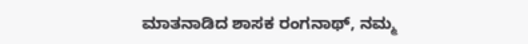ಮಾತನಾಡಿದ ಶಾಸಕ ರಂಗನಾಥ್, ನಮ್ಮ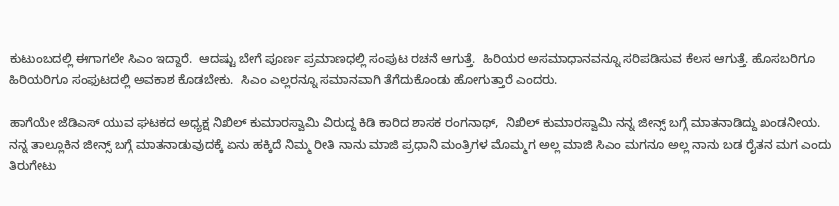ಕುಟುಂಬದಲ್ಲಿ ಈಗಾಗಲೇ ಸಿಎಂ ಇದ್ದಾರೆ.  ಆದಷ್ಟು ಬೇಗೆ ಪೂರ್ಣ ಪ್ರಮಾಣಧಲ್ಲಿ ಸಂಪುಟ ರಚನೆ ಆಗುತ್ತೆ.  ಹಿರಿಯರ ಅಸಮಾಧಾನವನ್ನೂ ಸರಿಪಡಿಸುವ ಕೆಲಸ ಆಗುತ್ತೆ. ಹೊಸಬರಿಗೂ ಹಿರಿಯರಿಗೂ ಸಂಫುಟದಲ್ಲಿ ಅವಕಾಶ ಕೊಡಬೇಕು.  ಸಿಎಂ ಎಲ್ಲರನ್ನೂ ಸಮಾನವಾಗಿ ತೆಗೆದುಕೊಂಡು ಹೋಗುತ್ತಾರೆ ಎಂದರು.

ಹಾಗೆಯೇ ಜೆಡಿಎಸ್ ಯುವ ಘಟಕದ ಅಧ್ಯಕ್ಷ ನಿಖಿಲ್ ಕುಮಾರಸ್ವಾಮಿ ವಿರುದ್ದ ಕಿಡಿ ಕಾರಿದ ಶಾಸಕ ರಂಗನಾಥ್,  ನಿಖಿಲ್ ಕುಮಾರಸ್ವಾಮಿ ನನ್ನ ಜೀನ್ಸ್ ಬಗ್ಗೆ ಮಾತನಾಡಿದ್ದು ಖಂಡನೀಯ. ನನ್ನ ತಾಲ್ಲೂಕಿನ ಜೀನ್ಸ್ ಬಗ್ಗೆ ಮಾತನಾಡುವುದಕ್ಕೆ ಏನು ಹಕ್ಕಿದೆ ನಿಮ್ಮ ರೀತಿ ನಾನು ಮಾಜಿ ಪ್ರಧಾನಿ ಮಂತ್ರಿಗಳ ಮೊಮ್ಮಗ ಅಲ್ಲ ಮಾಜಿ ಸಿಎಂ ಮಗನೂ ಅಲ್ಲ ನಾನು ಬಡ ರೈತನ ಮಗ ಎಂದು ತಿರುಗೇಟು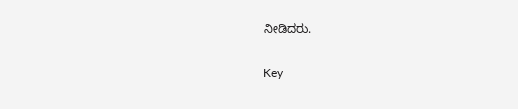ನೀಡಿದರು.

Key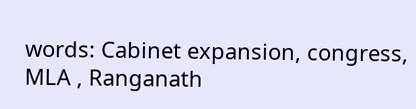words: Cabinet expansion, congress, MLA , Ranganath